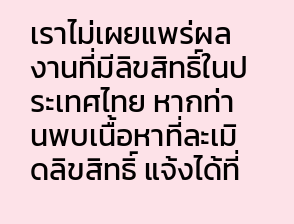เราไม่เผยแพร่ผลงานที่มีลิขสิทธิ์ในประเทศไทย หากท่านพบเนื้อหาที่ละเมิดลิขสิทธิ์ แจ้งได้ที่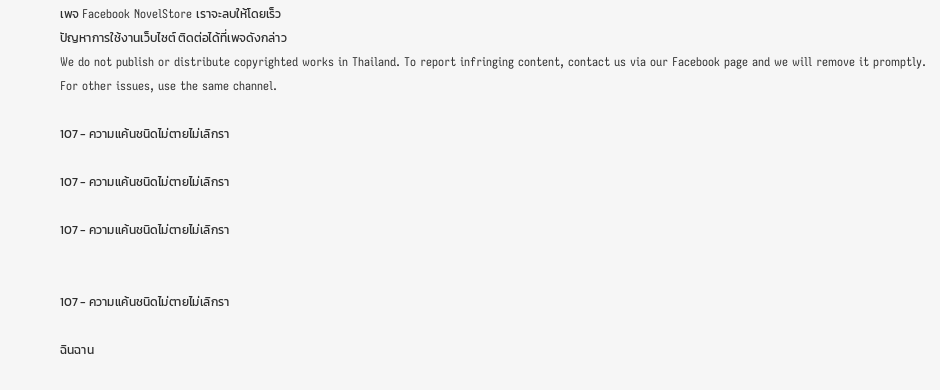เพจ Facebook NovelStore เราจะลบให้โดยเร็ว
ปัญหาการใช้งานเว็บไซต์ ติดต่อได้ที่เพจดังกล่าว
We do not publish or distribute copyrighted works in Thailand. To report infringing content, contact us via our Facebook page and we will remove it promptly. For other issues, use the same channel.

107 - ความแค้นชนิดไม่ตายไม่เลิกรา

107 - ความแค้นชนิดไม่ตายไม่เลิกรา

107 - ความแค้นชนิดไม่ตายไม่เลิกรา


107 - ความแค้นชนิดไม่ตายไม่เลิกรา

ฉินฉาน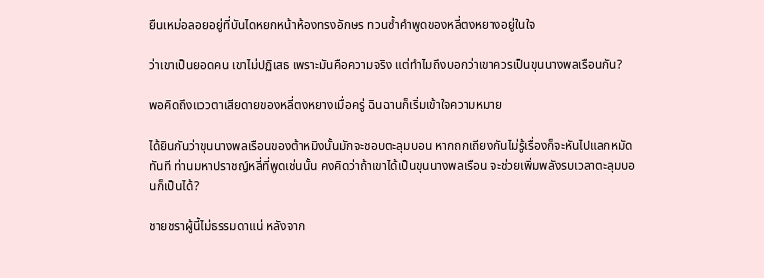ยืนเหม่อลอยอยู่ที่บันไดหยกหน้าห้องทรงอักษร ทวนซ้ำคำพูดของหลี่ตงหยางอยู่ในใจ

ว่าเขาเป็นยอดคน เขาไม่ปฏิเสธ เพราะมันคือความจริง แต่ทำไมถึงบอกว่าเขาควรเป็นขุนนางพลเรือนกัน?

พอคิดถึงแววตาเสียดายของหลี่ตงหยางเมื่อครู่ ฉินฉานก็เริ่มเข้าใจความหมาย

ได้ยินกันว่าขุนนางพลเรือนของต้าหมิงนั้นมักจะชอบตะลุมบอน หากถกเถียงกันไม่รู้เรื่องก็จะหันไปแลกหมัดทันที ท่านมหาปราชญ์หลี่ที่พูดเช่นนั้น คงคิดว่าถ้าเขาได้เป็นขุนนางพลเรือน จะช่วยเพิ่มพลังรบเวลาตะลุมบอนก็เป็นได้?

ชายชราผู้นี้ไม่ธรรมดาแน่ หลังจาก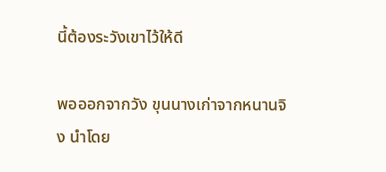นี้ต้องระวังเขาไว้ให้ดี

พอออกจากวัง ขุนนางเก่าจากหนานจิง นำโดย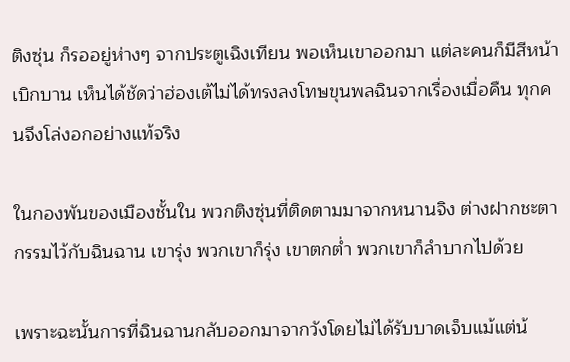ติงซุ่น ก็รออยู่ห่างๆ จากประตูเฉิงเทียน พอเห็นเขาออกมา แต่ละคนก็มีสีหน้าเบิกบาน เห็นได้ชัดว่าฮ่องเต้ไม่ได้ทรงลงโทษขุนพลฉินจากเรื่องเมื่อคืน ทุกคนจึงโล่งอกอย่างแท้จริง

ในกองพันของเมืองชั้นใน พวกติงซุ่นที่ติดตามมาจากหนานจิง ต่างฝากชะตากรรมไว้กับฉินฉาน เขารุ่ง พวกเขาก็รุ่ง เขาตกต่ำ พวกเขาก็ลำบากไปด้วย

เพราะฉะนั้นการที่ฉินฉานกลับออกมาจากวังโดยไม่ได้รับบาดเจ็บแม้แต่น้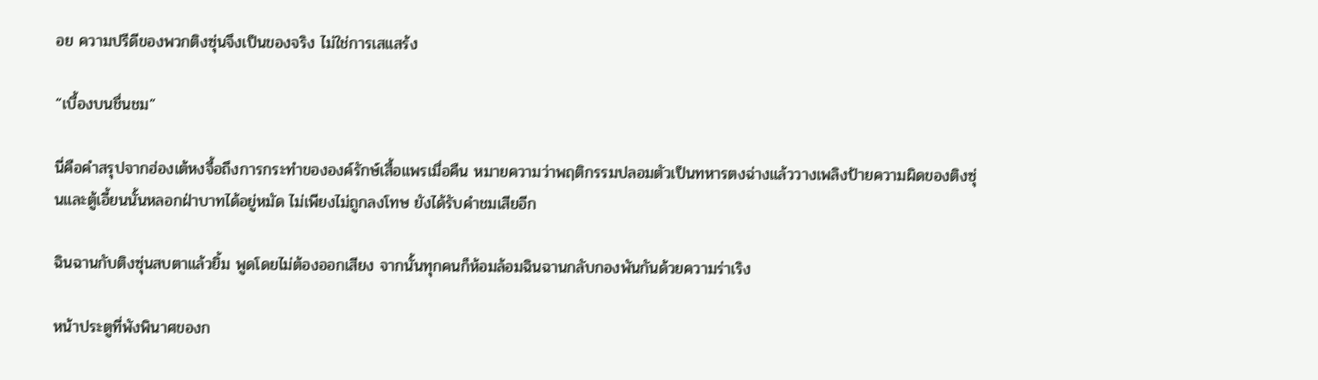อย ความปรีดีของพวกติงซุ่นจึงเป็นของจริง ไม่ใช่การเสแสร้ง

“เบื้องบนชื่นชม”

นี่คือคำสรุปจากฮ่องเต้หงจื้อถึงการกระทำขององค์รักษ์เสื้อแพรเมื่อคืน หมายความว่าพฤติกรรมปลอมตัวเป็นทหารตงฉ่างแล้ววางเพลิงป้ายความผิดของติงซุ่นและตู้เอี้ยนนั้นหลอกฝ่าบาทได้อยู่หมัด ไม่เพียงไม่ถูกลงโทษ ยังได้รับคำชมเสียอีก

ฉินฉานกับติงซุ่นสบตาแล้วยิ้ม พูดโดยไม่ต้องออกเสียง จากนั้นทุกคนก็ห้อมล้อมฉินฉานกลับกองพันกันด้วยความร่าเริง

หน้าประตูที่พังพินาศของก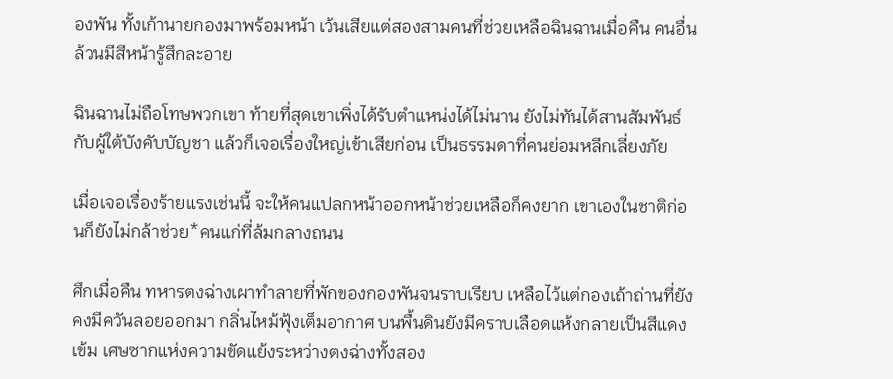องพัน ทั้งเก้านายกองมาพร้อมหน้า เว้นเสียแต่สองสามคนที่ช่วยเหลือฉินฉานเมื่อคืน คนอื่นล้วนมีสีหน้ารู้สึกละอาย

ฉินฉานไม่ถือโทษพวกเขา ท้ายที่สุดเขาเพิ่งได้รับตำแหน่งได้ไม่นาน ยังไม่ทันได้สานสัมพันธ์กับผู้ใต้บังคับบัญชา แล้วก็เจอเรื่องใหญ่เข้าเสียก่อน เป็นธรรมดาที่คนย่อมหลีกเลี่ยงภัย

เมื่อเจอเรื่องร้ายแรงเช่นนี้ จะให้คนแปลกหน้าออกหน้าช่วยเหลือก็คงยาก เขาเองในชาติก่อนก็ยังไม่กล้าช่วย*คนแก่ที่ล้มกลางถนน

ศึกเมื่อคืน ทหารตงฉ่างเผาทำลายที่พักของกองพันจนราบเรียบ เหลือไว้แต่กองเถ้าถ่านที่ยังคงมีควันลอยออกมา กลิ่นไหม้ฟุ้งเต็มอากาศ บนพื้นดินยังมีคราบเลือดแห้งกลายเป็นสีแดงเข้ม เศษซากแห่งความขัดแย้งระหว่างตงฉ่างทั้งสอง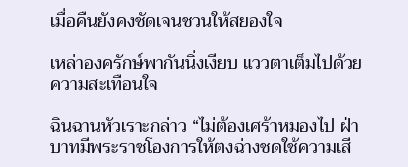เมื่อคืนยังคงชัดเจนชวนให้สยองใจ

เหล่าองครักษ์พากันนิ่งเงียบ แววตาเต็มไปด้วยความสะเทือนใจ

ฉินฉานหัวเราะกล่าว “ไม่ต้องเศร้าหมองไป ฝ่าบาทมีพระราชโองการให้ตงฉ่างชดใช้ความเสี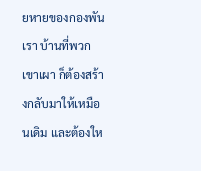ยหายของกองพันเรา บ้านที่พวกเขาเผา ก็ต้องสร้างกลับมาให้เหมือนเดิม และต้องให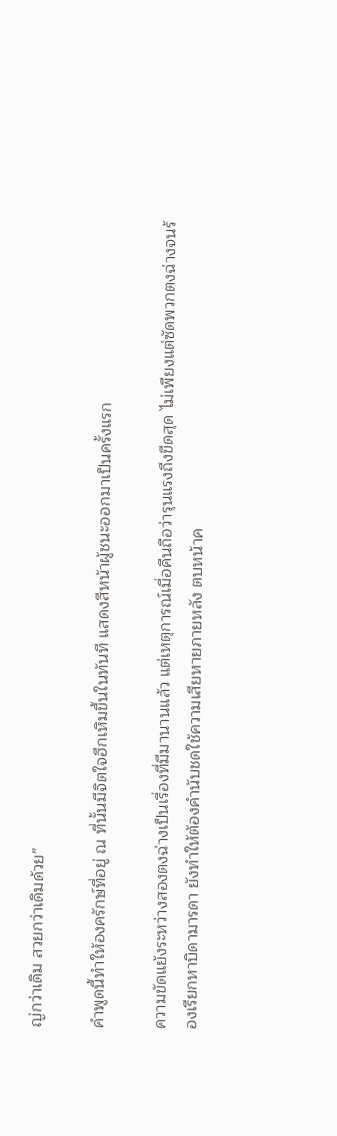ญ่กว่าเดิม สวยกว่าเดิมด้วย”

คำพูดนี้ทำให้องครักษ์ที่อยู่ ณ ที่นั้นมีจิตใจฮึกเหิมขึ้นในทันที แสดงสีหน้าผู้ชนะออกมาเป็นครั้งแรก

ความขัดแย้งระหว่างสองตงฉ่างเป็นเรื่องที่มีมานานแล้ว แต่เหตุการณ์เมื่อคืนถือว่ารุนแรงถึงขีดสุด ไม่เพียงแต่ซัดพวกตงฉ่างจนร้องเรียกหาบิดามารดา ยังทำให้ต้องคำนับชดใช้ความเสียหายภายหลัง ตบหน้าค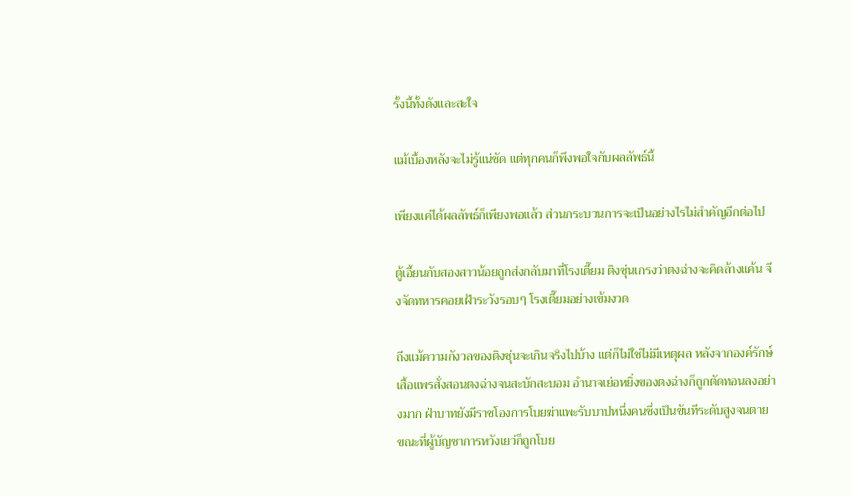รั้งนี้ทั้งดังและสะใจ

แม้เบื้องหลังจะไม่รู้แน่ชัด แต่ทุกคนก็พึงพอใจกับผลลัพธ์นี้

เพียงแค่ได้ผลลัพธ์ก็เพียงพอแล้ว ส่วนกระบวนการจะเป็นอย่างไรไม่สำคัญอีกต่อไป

ตู้เอี้ยนกับสองสาวน้อยถูกส่งกลับมาที่โรงเตี๊ยม ติงซุ่นเกรงว่าตงฉ่างจะคิดล้างแค้น จึงจัดทหารคอยเฝ้าระวังรอบๆ โรงเตี๊ยมอย่างเข้มงวด

ถึงแม้ความกังวลของติงซุ่นจะเกินจริงไปบ้าง แต่ก็ไม่ใช่ไม่มีเหตุผล หลังจากองค์รักษ์เสื้อแพรสั่งสอนตงฉ่างจนสะบักสะบอม อำนาจเย่อหยิ่งของตงฉ่างก็ถูกตัดทอนลงอย่างมาก ฝ่าบาทยังมีราชโองการโบยฆ่าแพะรับบาปหนึ่งคนซึ่งเป็นขันทีระดับสูงจนตาย ขณะที่ผู้บัญชาการหวังเยว่ก็ถูกโบย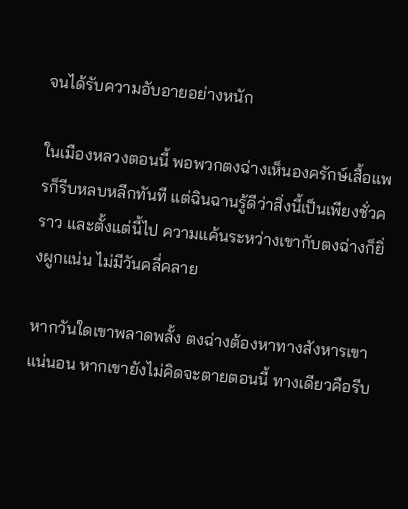จนได้รับความอับอายอย่างหนัก

ในเมืองหลวงตอนนี้ พอพวกตงฉ่างเห็นองครักษ์เสื้อแพรก็รีบหลบหลีกทันที แต่ฉินฉานรู้ดีว่าสิ่งนี้เป็นเพียงชั่วคราว และตั้งแต่นี้ไป ความแค้นระหว่างเขากับตงฉ่างก็ยิ่งผูกแน่น ไม่มีวันคลี่คลาย

หากวันใดเขาพลาดพลั้ง ตงฉ่างต้องหาทางสังหารเขาแน่นอน หากเขายังไม่คิดจะตายตอนนี้ ทางเดียวคือรีบ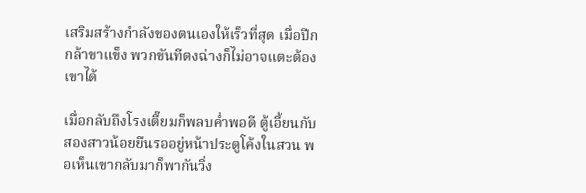เสริมสร้างกำลังของตนเองให้เร็วที่สุด เมื่อปีกกล้าขาแข็ง พวกขันทีตงฉ่างก็ไม่อาจแตะต้องเขาได้

เมื่อกลับถึงโรงเตี๊ยมก็พลบค่ำพอดี ตู้เอี้ยนกับสองสาวน้อยยืนรออยู่หน้าประตูโค้งในสวน พอเห็นเขากลับมาก็พากันวิ่ง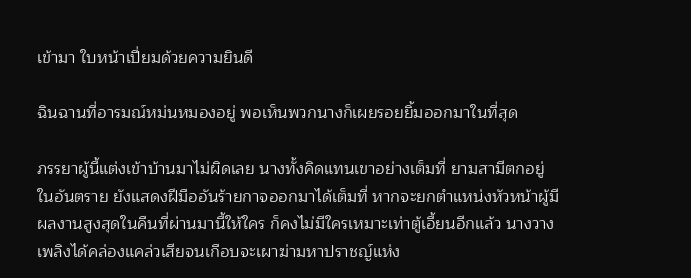เข้ามา ใบหน้าเปี่ยมด้วยความยินดี

ฉินฉานที่อารมณ์หม่นหมองอยู่ พอเห็นพวกนางก็เผยรอยยิ้มออกมาในที่สุด

ภรรยาผู้นี้แต่งเข้าบ้านมาไม่ผิดเลย นางทั้งคิดแทนเขาอย่างเต็มที่ ยามสามีตกอยู่ในอันตราย ยังแสดงฝีมืออันร้ายกาจออกมาได้เต็มที่ หากจะยกตำแหน่งหัวหน้าผู้มีผลงานสูงสุดในคืนที่ผ่านมานี้ให้ใคร ก็คงไม่มีใครเหมาะเท่าตู้เอี้ยนอีกแล้ว นางวางเพลิงได้คล่องแคล่วเสียจนเกือบจะเผาฆ่ามหาปราชญ์แห่ง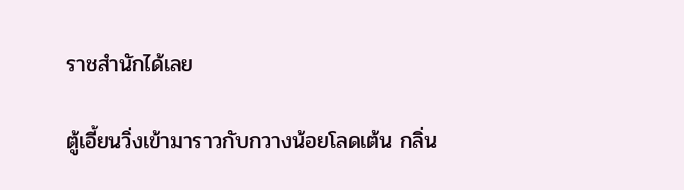ราชสำนักได้เลย

ตู้เอี้ยนวิ่งเข้ามาราวกับกวางน้อยโลดเต้น กลิ่น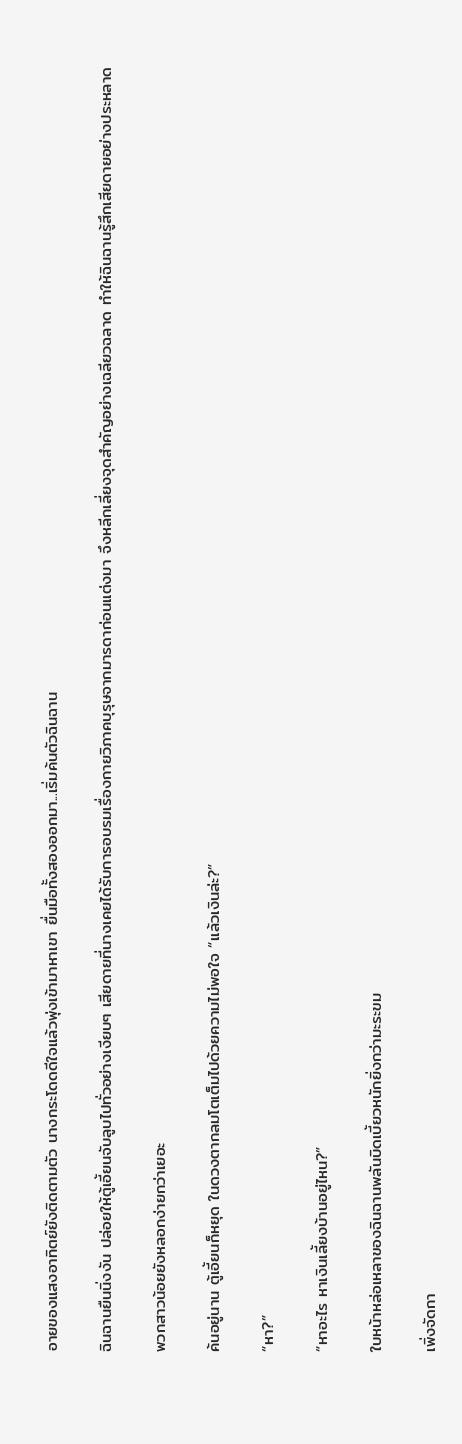อายของแสงอาทิตย์ยังติดตามตัว นางกระโดดดีใจแล้วพุ่งเข้ามาหาเขา ยื่นมือทั้งสองออกมา...เริ่มค้นตัวฉินฉาน

ฉินฉานยืนนิ่งงัน ปล่อยให้ตู้เอี้ยนจับลูบไปทั่วอย่างเงียบๆ เสียดายที่นางเคยได้รับการอบรมเรื่องกายวิภาคบุรุษจากมารดาก่อนแต่งมา จึงหลีกเลี่ยงจุดสำคัญอย่างเฉลียวฉลาด ทำให้ฉินฉานรู้สึกเสียดายอย่างประหลาด

พวกสาวน้อยยังหลอกง่ายกว่าเยอะ

ค้นอยู่นาน ตู้เอี้ยนก็หยุด ในดวงตากลมโตเต็มไปด้วยความไม่พอใจ “แล้วเงินล่ะ?”

“หา?”

“หาอะไร หาเงินเลี้ยงบ้านอยู่ไหน?”

ใบหน้าหล่อเหลาของฉินฉานพลันบิดเบี้ยวหนักยิ่งกว่ามะระขม

เพิ่งจัดกา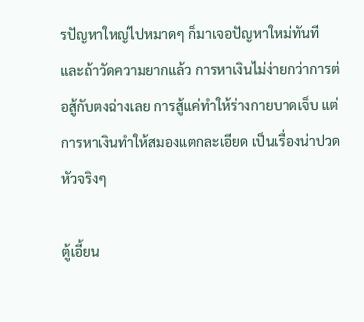รปัญหาใหญ่ไปหมาดๆ ก็มาเจอปัญหาใหม่ทันที และถ้าวัดความยากแล้ว การหาเงินไม่ง่ายกว่าการต่อสู้กับตงฉ่างเลย การสู้แค่ทำให้ร่างกายบาดเจ็บ แต่การหาเงินทำให้สมองแตกละเอียด เป็นเรื่องน่าปวดหัวจริงๆ

ตู้เอี้ยน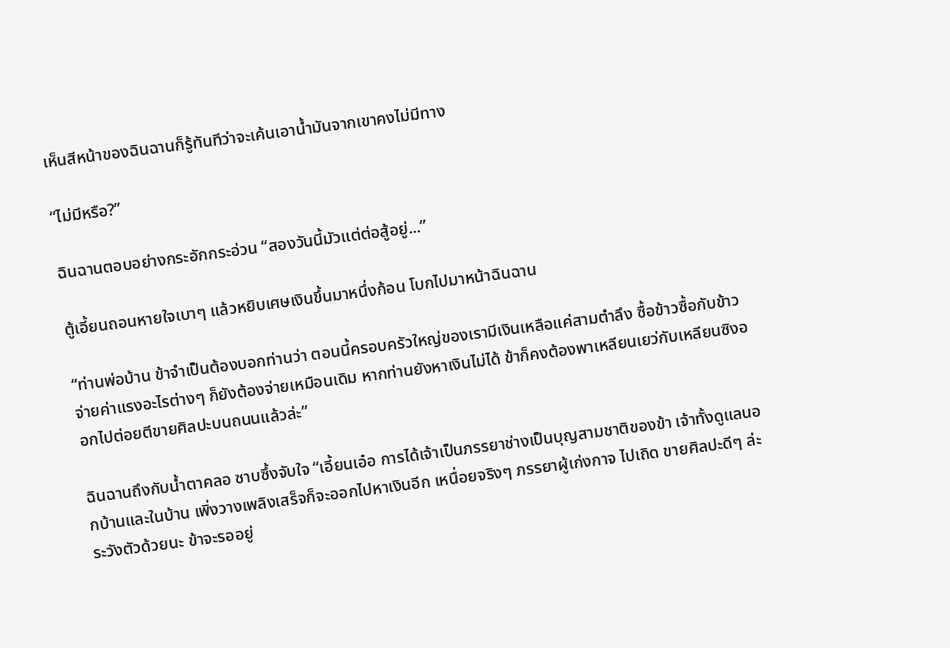เห็นสีหน้าของฉินฉานก็รู้ทันทีว่าจะเค้นเอาน้ำมันจากเขาคงไม่มีทาง

“ไม่มีหรือ?”

ฉินฉานตอบอย่างกระอักกระอ่วน “สองวันนี้มัวแต่ต่อสู้อยู่...”

ตู้เอี้ยนถอนหายใจเบาๆ แล้วหยิบเศษเงินขึ้นมาหนึ่งก้อน โบกไปมาหน้าฉินฉาน

“ท่านพ่อบ้าน ข้าจำเป็นต้องบอกท่านว่า ตอนนี้ครอบครัวใหญ่ของเรามีเงินเหลือแค่สามตำลึง ซื้อข้าวซื้อกับข้าวจ่ายค่าแรงอะไรต่างๆ ก็ยังต้องจ่ายเหมือนเดิม หากท่านยังหาเงินไม่ได้ ข้าก็คงต้องพาเหลียนเยว่กับเหลียนซิงออกไปต่อยตีขายศิลปะบนถนนแล้วล่ะ”

ฉินฉานถึงกับน้ำตาคลอ ซาบซึ้งจับใจ “เอี้ยนเอ๋อ การได้เจ้าเป็นภรรยาช่างเป็นบุญสามชาติของข้า เจ้าทั้งดูแลนอกบ้านและในบ้าน เพิ่งวางเพลิงเสร็จก็จะออกไปหาเงินอีก เหนื่อยจริงๆ ภรรยาผู้เก่งกาจ ไปเถิด ขายศิลปะดีๆ ล่ะ ระวังตัวด้วยนะ ข้าจะรออยู่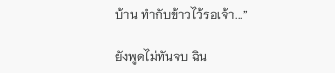บ้าน ทำกับข้าวไว้รอเจ้า...”

ยังพูดไม่ทันจบ ฉิน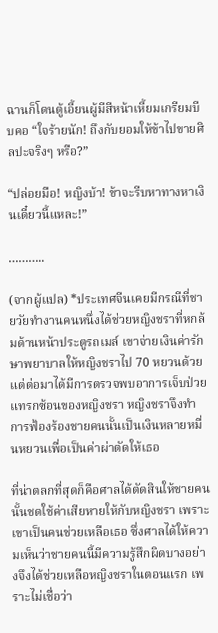ฉานก็โดนตู้เอี้ยนผู้มีสีหน้าเหี้ยมเกรียมบีบคอ “ใจร้ายนัก! ถึงกับยอมให้ข้าไปขายศิลปะจริงๆ หรือ?”

“ปล่อยมือ! หญิงบ้า! ข้าจะรีบหาทางหาเงินเดี๋ยวนี้แหละ!”

………..

(จากผู้แปล) *ประเทศจีนเคยมีกรณีที่ชายวัยทำงานคนหนึ่งได้ช่วยหญิงชราที่หกล้มด้านหน้าประตูรถเมล์ เขาจ่ายเงินค่ารักษาพยาบาลให้หญิงชราไป 70 หยวนด้วย แต่ต่อมาได้มีการตรวจพบอาการเจ็บป่วยแทรกซ้อนของหญิงชรา หญิงชราจึงทำการฟ้องร้องชายคนนั้นเป็นเงินหลายหมื่นหยวนเพื่อเป็นค่าผ่าตัดให้เธอ

ที่น่าตลกที่สุดก็คือศาลได้ตัดสินให้ชายคนนั้นชดใช้ค่าเสียหายให้กับหญิงชรา เพราะเขาเป็นคนช่วยเหลือเธอ ซึ่งศาลได้ให้ความเห็นว่าชายคนนี้มีความรู้สึกผิดบางอย่างจึงได้ช่วยเหลือหญิงชราในตอนแรก เพราะไม่เชื่อว่า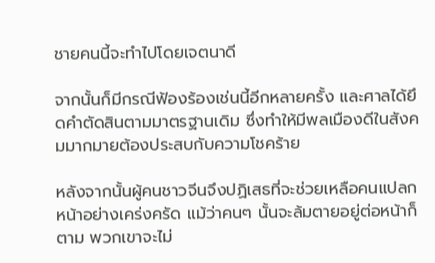ชายคนนี้จะทำไปโดยเจตนาดี

จากนั้นก็มีกรณีฟ้องร้องเช่นนี้อีกหลายครั้ง และศาลได้ยึดคำตัดสินตามมาตรฐานเดิม ซึ่งทำให้มีพลเมืองดีในสังคมมากมายต้องประสบกับความโชคร้าย

หลังจากนั้นผู้คนชาวจีนจึงปฏิเสธที่จะช่วยเหลือคนแปลกหน้าอย่างเคร่งครัด แม้ว่าคนๆ นั้นจะล้มตายอยู่ต่อหน้าก็ตาม พวกเขาจะไม่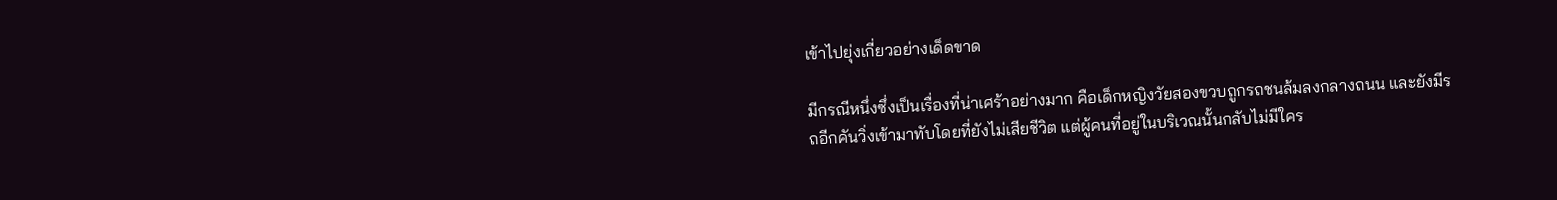เข้าไปยุ่งเกี่ยวอย่างเด็ดขาด

มีกรณีหนึ่งซึ่งเป็นเรื่องที่น่าเศร้าอย่างมาก คือเด็กหญิงวัยสองขวบถูกรถชนล้มลงกลางถนน และยังมีรถอีกคันวิ่งเข้ามาทับโดยที่ยังไม่เสียชีวิต แต่ผู้คนที่อยู่ในบริเวณนั้นกลับไม่มีใคร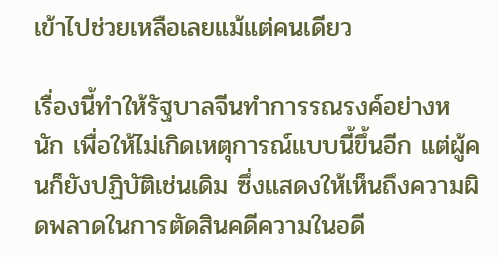เข้าไปช่วยเหลือเลยแม้แต่คนเดียว

เรื่องนี้ทำให้รัฐบาลจีนทำการรณรงค์อย่างหนัก เพื่อให้ไม่เกิดเหตุการณ์แบบนี้ขึ้นอีก แต่ผู้คนก็ยังปฏิบัติเช่นเดิม ซึ่งแสดงให้เห็นถึงความผิดพลาดในการตัดสินคดีความในอดี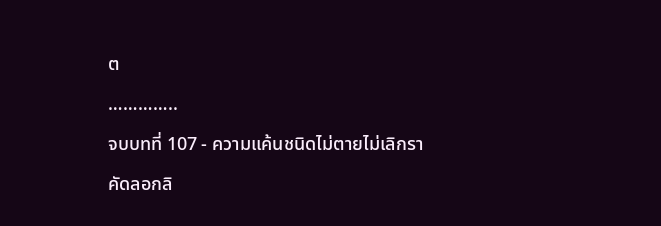ต

…………..

จบบทที่ 107 - ความแค้นชนิดไม่ตายไม่เลิกรา

คัดลอกลิ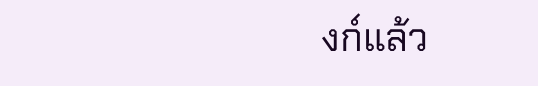งก์แล้ว